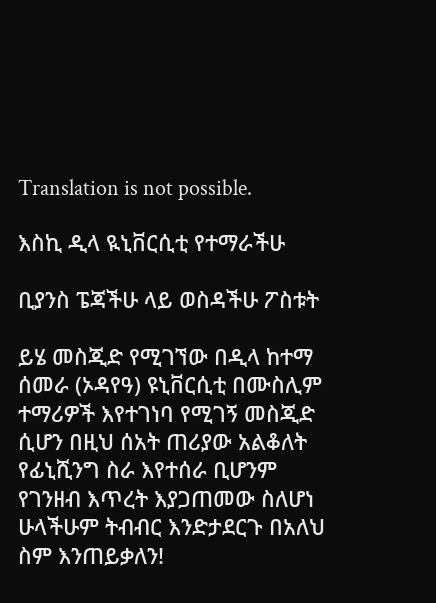Translation is not possible.

እስኪ ዲላ ዪኒቨርሲቲ የተማራችሁ

ቢያንስ ፔጃችሁ ላይ ወስዳችሁ ፖስቱት

ይሄ መስጂድ የሚገኘው በዲላ ከተማ ሰመራ (ኦዳየዓ) ዩኒቨርሲቲ በሙስሊም ተማሪዎች እየተገነባ የሚገኝ መስጂድ ሲሆን በዚህ ሰአት ጠሪያው አልቆለት የፊኒሺንግ ስራ እየተሰራ ቢሆንም የገንዘብ እጥረት እያጋጠመው ስለሆነ ሁላችሁም ትብብር እንድታደርጉ በአለህ ስም እንጠይቃለን!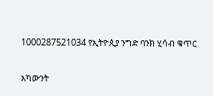1000287521034 የኢትዮጲያ ንግድ ባንክ ሂሳብ ቁጥር

አካውንት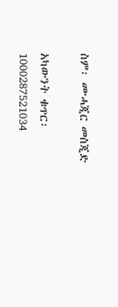ስም፡ ሙሓጂር መስጂድ

አካውንት ቁጥር፡ 1000287521034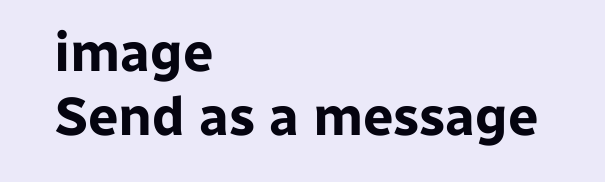image
Send as a message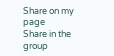Share on my page
Share in the group